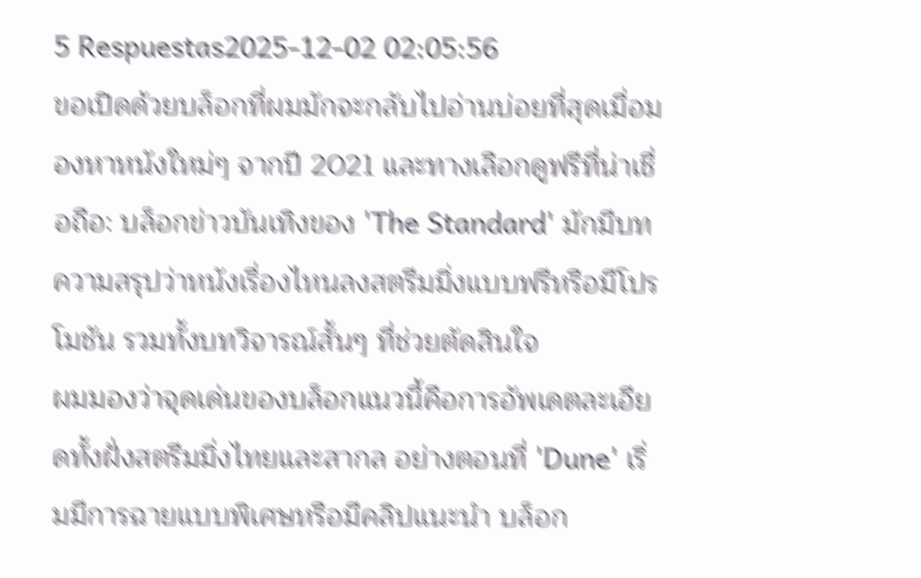5 Respuestas2025-12-02 02:05:56
ขอเปิดด้วยบล็อกที่ผมมักจะกลับไปอ่านบ่อยที่สุดเมื่อมองหาหนังใหม่ๆ จากปี 2021 และทางเลือกดูฟรีที่น่าเชื่อถือ: บล็อกข่าวบันเทิงของ 'The Standard' มักมีบทความสรุปว่าหนังเรื่องไหนลงสตรีมมิ่งแบบฟรีหรือมีโปรโมชัน รวมทั้งบทวิจารณ์สั้นๆ ที่ช่วยตัดสินใจ
ผมมองว่าจุดเด่นของบล็อกแนวนี้คือการอัพเดตละเอียดทั้งฝั่งสตรีมมิ่งไทยและสากล อย่างตอนที่ 'Dune' เริ่มมีการฉายแบบพิเศษหรือมีคลิปแนะนำ บล็อก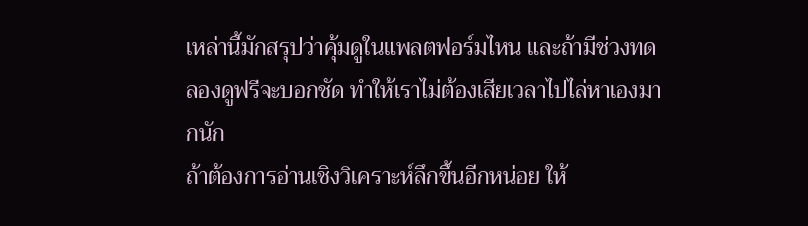เหล่านี้มักสรุปว่าคุ้มดูในแพลตฟอร์มไหน และถ้ามีช่วงทดลองดูฟรีจะบอกชัด ทำให้เราไม่ต้องเสียเวลาไปไล่หาเองมากนัก
ถ้าต้องการอ่านเชิงวิเคราะห์ลึกขึ้นอีกหน่อย ให้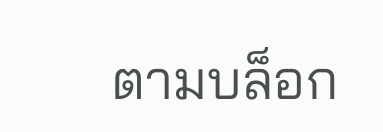ตามบล็อก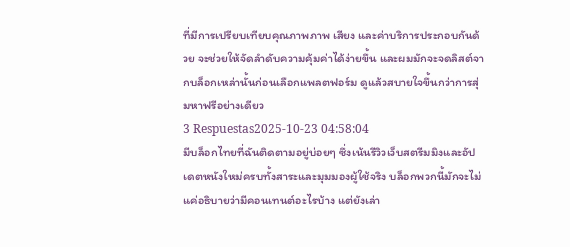ที่มีการเปรียบเทียบคุณภาพภาพ เสียง และค่าบริการประกอบกันด้วย จะช่วยให้จัดลำดับความคุ้มค่าได้ง่ายขึ้น และผมมักจะจดลิสต์จากบล็อกเหล่านั้นก่อนเลือกแพลตฟอร์ม ดูแล้วสบายใจขึ้นกว่าการสุ่มหาฟรีอย่างเดียว
3 Respuestas2025-10-23 04:58:04
มีบล็อกไทยที่ฉันติดตามอยู่บ่อยๆ ซึ่งเน้นรีวิวเว็บสตรีมมิงและอัปเดตหนังใหม่ครบทั้งสาระและมุมมองผู้ใช้จริง บล็อกพวกนี้มักจะไม่แค่อธิบายว่ามีคอนเทนต์อะไรบ้าง แต่ยังเล่า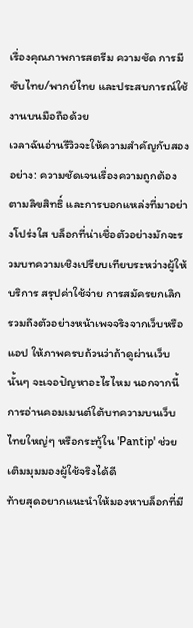เรื่องคุณภาพการสตรีม ความชัด การมีซับไทย/พากย์ไทย และประสบการณ์ใช้งานบนมือถือด้วย
เวลาฉันอ่านรีวิวจะให้ความสำคัญกับสองอย่าง: ความชัดเจนเรื่องความถูกต้องตามลิขสิทธิ์ และการบอกแหล่งที่มาอย่างโปร่งใส บล็อกที่น่าเชื่อตัวอย่างมักจะรวมบทความเชิงเปรียบเทียบระหว่างผู้ให้บริการ สรุปค่าใช้จ่าย การสมัครยกเลิก รวมถึงตัวอย่างหน้าเพจจริงจากเว็บหรือแอป ให้ภาพครบถ้วนว่าถ้าดูผ่านเว็บนั้นๆ จะเจอปัญหาอะไรไหม นอกจากนี้การอ่านคอมเมนต์ใต้บทความบนเว็บไทยใหญ่ๆ หรือกระทู้ใน 'Pantip' ช่วยเติมมุมมองผู้ใช้จริงได้ดี
ท้ายสุดอยากแนะนำให้มองหาบล็อกที่มี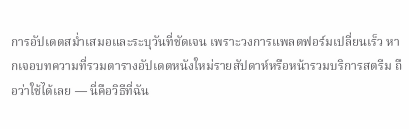การอัปเดตสม่ำเสมอและระบุวันที่ชัดเจน เพราะวงการแพลตฟอร์มเปลี่ยนเร็ว หากเจอบทความที่รวมตารางอัปเดตหนังใหม่รายสัปดาห์หรือหน้ารวมบริการสตรีม ถือว่าใช้ได้เลย — นี่คือวิธีที่ฉัน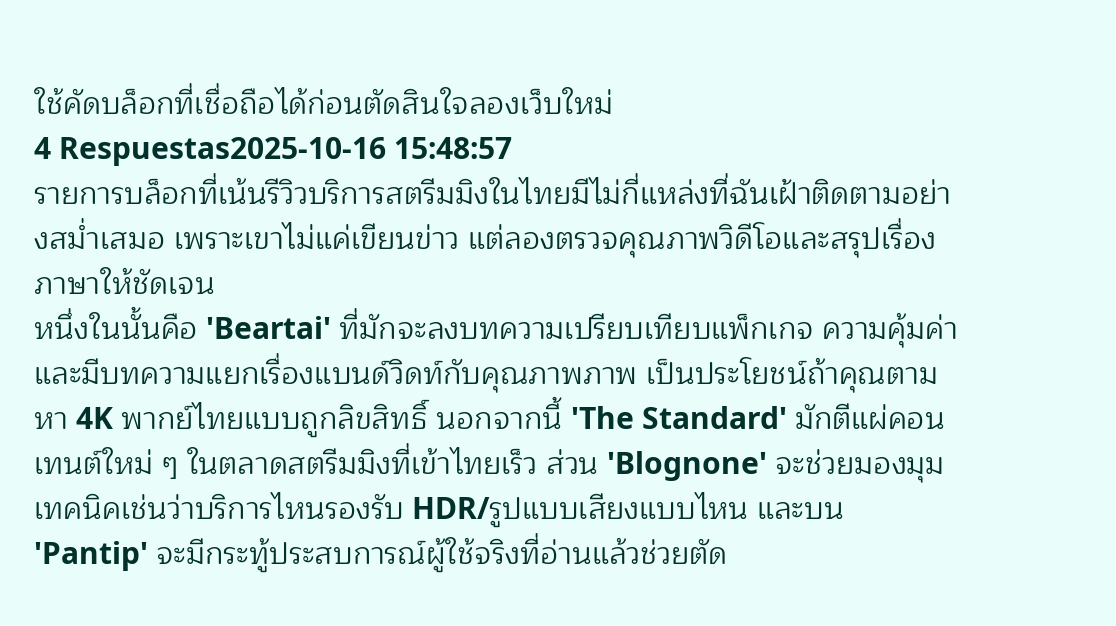ใช้คัดบล็อกที่เชื่อถือได้ก่อนตัดสินใจลองเว็บใหม่
4 Respuestas2025-10-16 15:48:57
รายการบล็อกที่เน้นรีวิวบริการสตรีมมิงในไทยมีไม่กี่แหล่งที่ฉันเฝ้าติดตามอย่างสม่ำเสมอ เพราะเขาไม่แค่เขียนข่าว แต่ลองตรวจคุณภาพวิดีโอและสรุปเรื่องภาษาให้ชัดเจน
หนึ่งในนั้นคือ 'Beartai' ที่มักจะลงบทความเปรียบเทียบแพ็กเกจ ความคุ้มค่า และมีบทความแยกเรื่องแบนด์วิดท์กับคุณภาพภาพ เป็นประโยชน์ถ้าคุณตามหา 4K พากย์ไทยแบบถูกลิขสิทธิ์ นอกจากนี้ 'The Standard' มักตีแผ่คอนเทนต์ใหม่ ๆ ในตลาดสตรีมมิงที่เข้าไทยเร็ว ส่วน 'Blognone' จะช่วยมองมุมเทคนิคเช่นว่าบริการไหนรองรับ HDR/รูปแบบเสียงแบบไหน และบน 'Pantip' จะมีกระทู้ประสบการณ์ผู้ใช้จริงที่อ่านแล้วช่วยตัด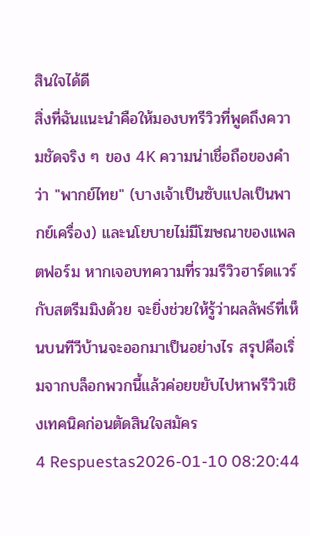สินใจได้ดี
สิ่งที่ฉันแนะนำคือให้มองบทรีวิวที่พูดถึงความชัดจริง ๆ ของ 4K ความน่าเชื่อถือของคำว่า "พากย์ไทย" (บางเจ้าเป็นซับแปลเป็นพากย์เครื่อง) และนโยบายไม่มีโฆษณาของแพลตฟอร์ม หากเจอบทความที่รวมรีวิวฮาร์ดแวร์กับสตรีมมิงด้วย จะยิ่งช่วยให้รู้ว่าผลลัพธ์ที่เห็นบนทีวีบ้านจะออกมาเป็นอย่างไร สรุปคือเริ่มจากบล็อกพวกนี้แล้วค่อยขยับไปหาพรีวิวเชิงเทคนิคก่อนตัดสินใจสมัคร
4 Respuestas2026-01-10 08:20:44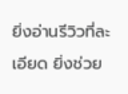ยิ่งอ่านรีวิวที่ละเอียด ยิ่งช่วย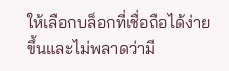ให้เลือกบล็อกที่เชื่อถือได้ง่ายขึ้นและไม่พลาดว่ามี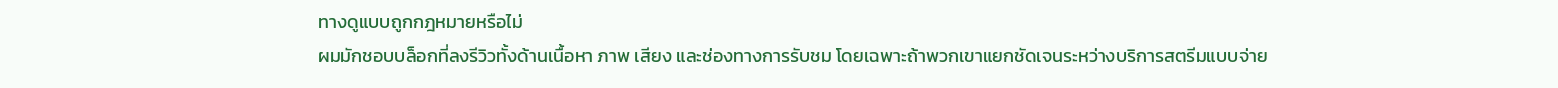ทางดูแบบถูกกฎหมายหรือไม่
ผมมักชอบบล็อกที่ลงรีวิวทั้งด้านเนื้อหา ภาพ เสียง และช่องทางการรับชม โดยเฉพาะถ้าพวกเขาแยกชัดเจนระหว่างบริการสตรีมแบบจ่าย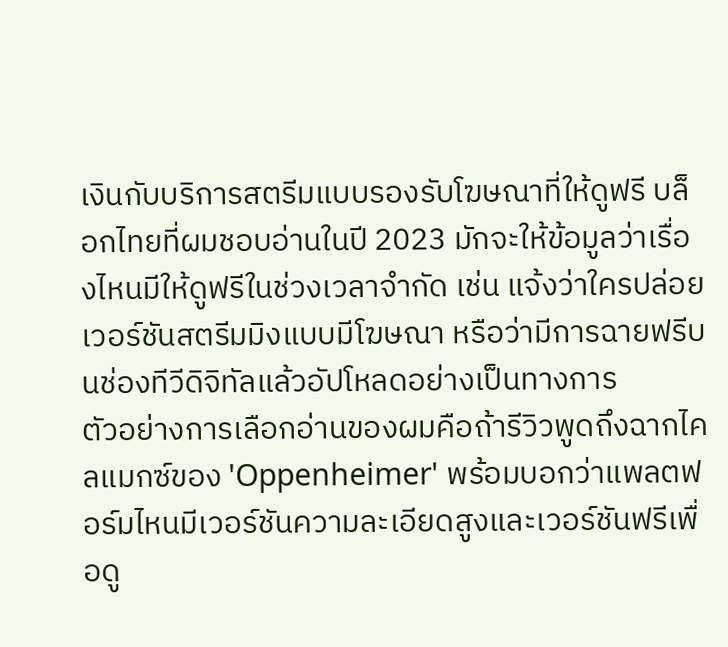เงินกับบริการสตรีมแบบรองรับโฆษณาที่ให้ดูฟรี บล็อกไทยที่ผมชอบอ่านในปี 2023 มักจะให้ข้อมูลว่าเรื่องไหนมีให้ดูฟรีในช่วงเวลาจำกัด เช่น แจ้งว่าใครปล่อยเวอร์ชันสตรีมมิงแบบมีโฆษณา หรือว่ามีการฉายฟรีบนช่องทีวีดิจิทัลแล้วอัปโหลดอย่างเป็นทางการ
ตัวอย่างการเลือกอ่านของผมคือถ้ารีวิวพูดถึงฉากไคลแมกซ์ของ 'Oppenheimer' พร้อมบอกว่าแพลตฟอร์มไหนมีเวอร์ชันความละเอียดสูงและเวอร์ชันฟรีเพื่อดู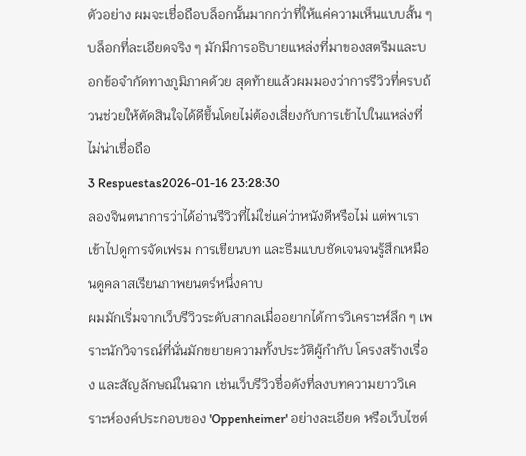ตัวอย่าง ผมจะเชื่อถือบล็อกนั้นมากกว่าที่ให้แค่ความเห็นแบบสั้น ๆ บล็อกที่ละเอียดจริง ๆ มักมีการอธิบายแหล่งที่มาของสตรีมและบอกข้อจำกัดทางภูมิภาคด้วย สุดท้ายแล้วผมมองว่าการรีวิวที่ครบถ้วนช่วยให้ตัดสินใจได้ดีขึ้นโดยไม่ต้องเสี่ยงกับการเข้าไปในแหล่งที่ไม่น่าเชื่อถือ
3 Respuestas2026-01-16 23:28:30
ลองจินตนาการว่าได้อ่านรีวิวที่ไม่ใช่แค่ว่าหนังดีหรือไม่ แต่พาเราเข้าไปดูการจัดเฟรม การเขียนบท และธีมแบบชัดเจนจนรู้สึกเหมือนดูคลาสเรียนภาพยนตร์หนึ่งคาบ
ผมมักเริ่มจากเว็บรีวิวระดับสากลเมื่ออยากได้การวิเคราะห์ลึก ๆ เพราะนักวิจารณ์ที่นั่นมักขยายความทั้งประวัติผู้กำกับ โครงสร้างเรื่อง และสัญลักษณ์ในฉาก เช่นเว็บรีวิวชื่อดังที่ลงบทความยาววิเคราะห์องค์ประกอบของ 'Oppenheimer' อย่างละเอียด หรือเว็บไซต์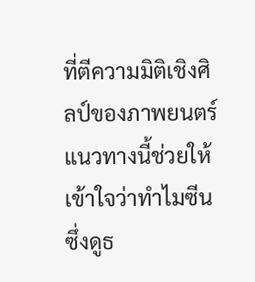ที่ตีความมิติเชิงศิลป์ของภาพยนตร์ แนวทางนี้ช่วยให้เข้าใจว่าทำไมซีนซึ่งดูธ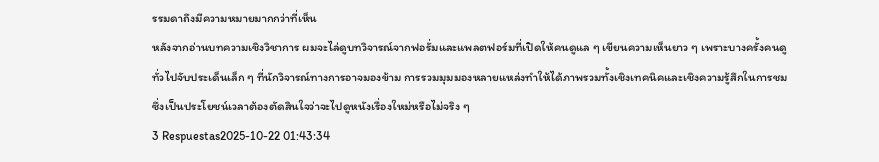รรมดาถึงมีความหมายมากกว่าที่เห็น
หลังจากอ่านบทความเชิงวิชาการ ผมจะไล่ดูบทวิจารณ์จากฟอรั่มและแพลตฟอร์มที่เปิดให้คนดูแล ๆ เขียนความเห็นยาว ๆ เพราะบางครั้งคนดูทั่วไปจับประเด็นเล็ก ๆ ที่นักวิจารณ์ทางการอาจมองข้าม การรวมมุมมองหลายแหล่งทำให้ได้ภาพรวมทั้งเชิงเทคนิคและเชิงความรู้สึกในการชม ซึ่งเป็นประโยชน์เวลาต้องตัดสินใจว่าจะไปดูหนังเรื่องใหม่หรือไม่จริง ๆ
3 Respuestas2025-10-22 01:43:34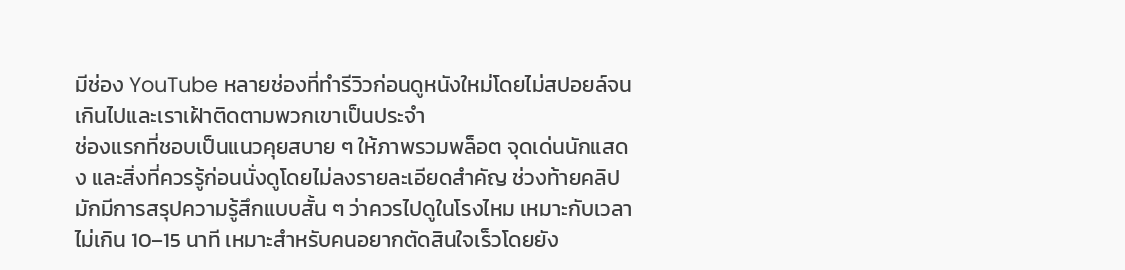มีช่อง YouTube หลายช่องที่ทำรีวิวก่อนดูหนังใหม่โดยไม่สปอยล์จนเกินไปและเราเฝ้าติดตามพวกเขาเป็นประจำ
ช่องแรกที่ชอบเป็นแนวคุยสบาย ๆ ให้ภาพรวมพล็อต จุดเด่นนักแสดง และสิ่งที่ควรรู้ก่อนนั่งดูโดยไม่ลงรายละเอียดสำคัญ ช่วงท้ายคลิปมักมีการสรุปความรู้สึกแบบสั้น ๆ ว่าควรไปดูในโรงไหม เหมาะกับเวลาไม่เกิน 10–15 นาที เหมาะสำหรับคนอยากตัดสินใจเร็วโดยยัง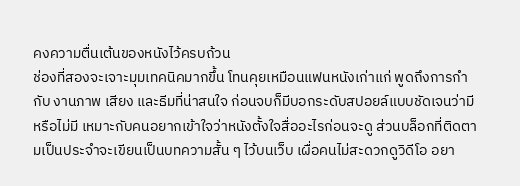คงความตื่นเต้นของหนังไว้ครบถ้วน
ช่องที่สองจะเจาะมุมเทคนิคมากขึ้น โทนคุยเหมือนแฟนหนังเก่าแก่ พูดถึงการกำกับ งานภาพ เสียง และธีมที่น่าสนใจ ก่อนจบก็มีบอกระดับสปอยล์แบบชัดเจนว่ามีหรือไม่มี เหมาะกับคนอยากเข้าใจว่าหนังตั้งใจสื่ออะไรก่อนจะดู ส่วนบล็อกที่ติดตามเป็นประจำจะเขียนเป็นบทความสั้น ๆ ไว้บนเว็บ เผื่อคนไม่สะดวกดูวิดีโอ อยา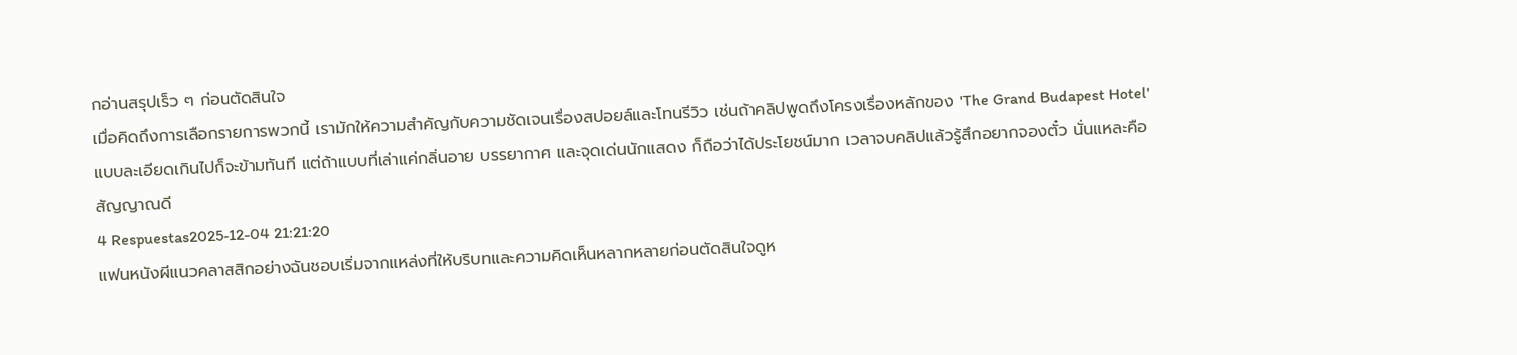กอ่านสรุปเร็ว ๆ ก่อนตัดสินใจ
เมื่อคิดถึงการเลือกรายการพวกนี้ เรามักให้ความสำคัญกับความชัดเจนเรื่องสปอยล์และโทนรีวิว เช่นถ้าคลิปพูดถึงโครงเรื่องหลักของ 'The Grand Budapest Hotel' แบบละเอียดเกินไปก็จะข้ามทันที แต่ถ้าแบบที่เล่าแค่กลิ่นอาย บรรยากาศ และจุดเด่นนักแสดง ก็ถือว่าได้ประโยชน์มาก เวลาจบคลิปแล้วรู้สึกอยากจองตั๋ว นั่นแหละคือสัญญาณดี
4 Respuestas2025-12-04 21:21:20
แฟนหนังผีแนวคลาสสิกอย่างฉันชอบเริ่มจากแหล่งที่ให้บริบทและความคิดเห็นหลากหลายก่อนตัดสินใจดูห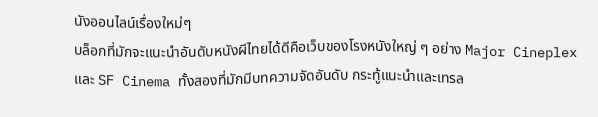นังออนไลน์เรื่องใหม่ๆ
บล็อกที่มักจะแนะนำอันดับหนังผีไทยได้ดีคือเว็บของโรงหนังใหญ่ ๆ อย่าง Major Cineplex และ SF Cinema ทั้งสองที่มักมีบทความจัดอันดับ กระทู้แนะนำและเทรล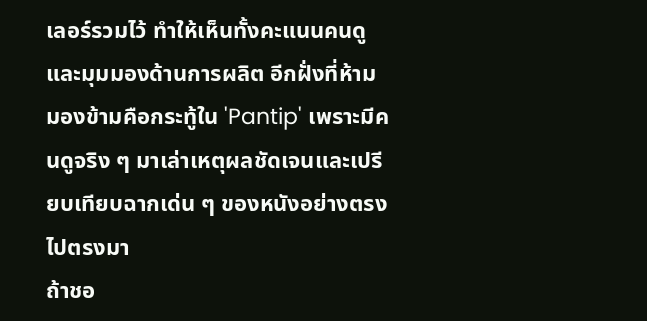เลอร์รวมไว้ ทำให้เห็นทั้งคะแนนคนดูและมุมมองด้านการผลิต อีกฝั่งที่ห้ามมองข้ามคือกระทู้ใน 'Pantip' เพราะมีคนดูจริง ๆ มาเล่าเหตุผลชัดเจนและเปรียบเทียบฉากเด่น ๆ ของหนังอย่างตรงไปตรงมา
ถ้าชอ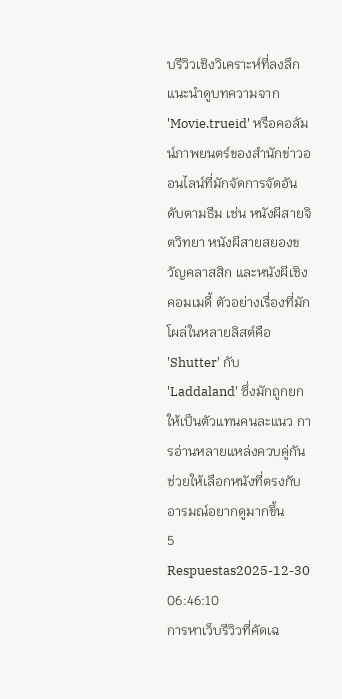บรีวิวเชิงวิเคราะห์ที่ลงลึก แนะนำดูบทความจาก 'Movie.trueid' หรือคอลัมน์ภาพยนตร์ของสำนักข่าวออนไลน์ที่มักจัดการจัดอันดับตามธีม เช่น หนังผีสายจิตวิทยา หนังผีสายสยองขวัญคลาสสิก และหนังผีเชิงคอมเมดี้ ตัวอย่างเรื่องที่มักโผล่ในหลายลิสต์คือ 'Shutter' กับ 'Laddaland' ซึ่งมักถูกยกให้เป็นตัวแทนคนละแนว การอ่านหลายแหล่งควบคู่กันช่วยให้เลือกหนังที่ตรงกับอารมณ์อยากดูมากขึ้น
5 Respuestas2025-12-30 06:46:10
การหาเว็บรีวิวที่คัดเฉ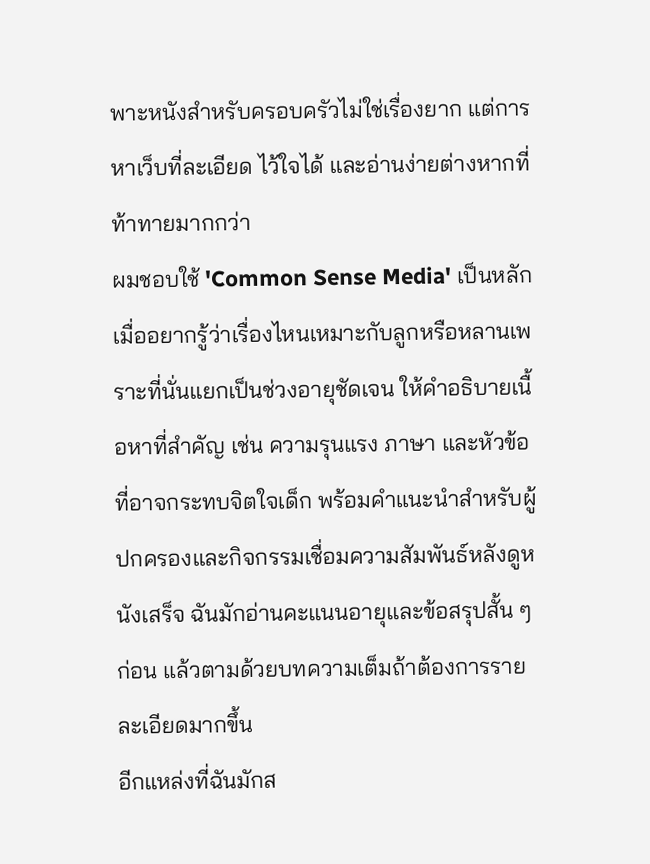พาะหนังสำหรับครอบครัวไม่ใช่เรื่องยาก แต่การหาเว็บที่ละเอียด ไว้ใจได้ และอ่านง่ายต่างหากที่ท้าทายมากกว่า
ผมชอบใช้ 'Common Sense Media' เป็นหลักเมื่ออยากรู้ว่าเรื่องไหนเหมาะกับลูกหรือหลานเพราะที่นั่นแยกเป็นช่วงอายุชัดเจน ให้คำอธิบายเนื้อหาที่สำคัญ เช่น ความรุนแรง ภาษา และหัวข้อที่อาจกระทบจิตใจเด็ก พร้อมคำแนะนำสำหรับผู้ปกครองและกิจกรรมเชื่อมความสัมพันธ์หลังดูหนังเสร็จ ฉันมักอ่านคะแนนอายุและข้อสรุปสั้น ๆ ก่อน แล้วตามด้วยบทความเต็มถ้าต้องการรายละเอียดมากขึ้น
อีกแหล่งที่ฉันมักส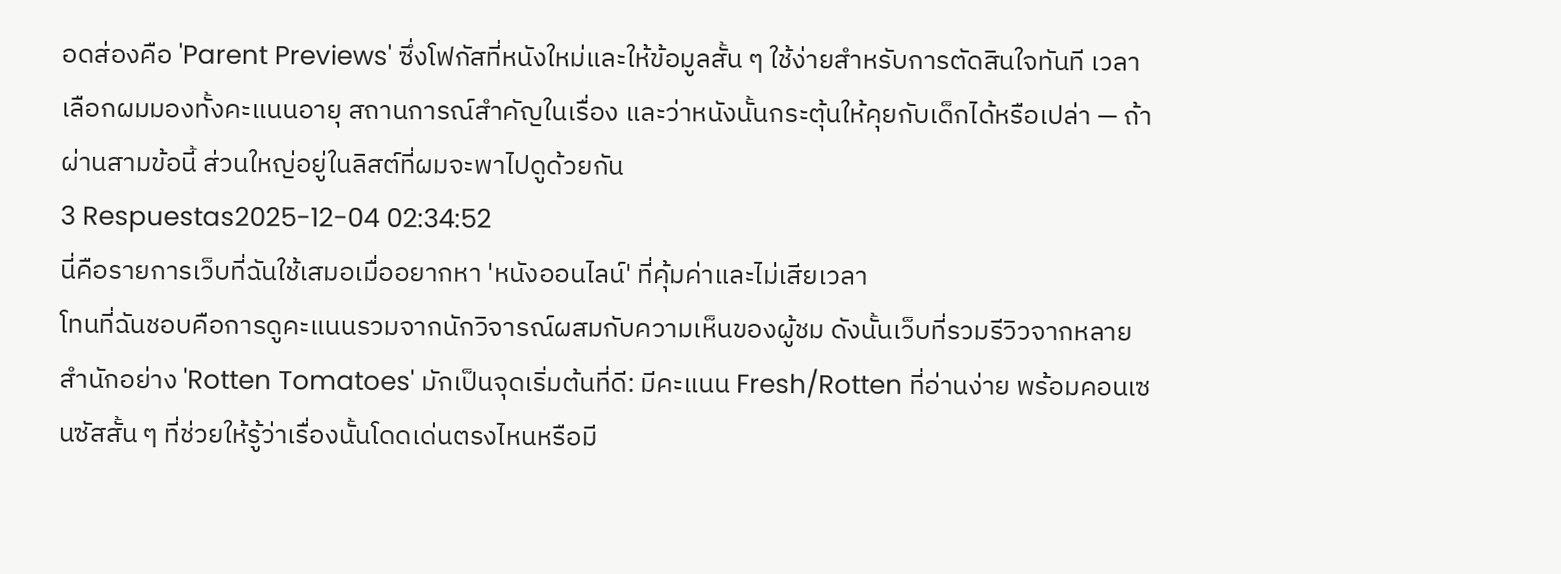อดส่องคือ 'Parent Previews' ซึ่งโฟกัสที่หนังใหม่และให้ข้อมูลสั้น ๆ ใช้ง่ายสำหรับการตัดสินใจทันที เวลาเลือกผมมองทั้งคะแนนอายุ สถานการณ์สำคัญในเรื่อง และว่าหนังนั้นกระตุ้นให้คุยกับเด็กได้หรือเปล่า — ถ้าผ่านสามข้อนี้ ส่วนใหญ่อยู่ในลิสต์ที่ผมจะพาไปดูด้วยกัน
3 Respuestas2025-12-04 02:34:52
นี่คือรายการเว็บที่ฉันใช้เสมอเมื่ออยากหา 'หนังออนไลน์' ที่คุ้มค่าและไม่เสียเวลา
โทนที่ฉันชอบคือการดูคะแนนรวมจากนักวิจารณ์ผสมกับความเห็นของผู้ชม ดังนั้นเว็บที่รวมรีวิวจากหลายสำนักอย่าง 'Rotten Tomatoes' มักเป็นจุดเริ่มต้นที่ดี: มีคะแนน Fresh/Rotten ที่อ่านง่าย พร้อมคอนเซนซัสสั้น ๆ ที่ช่วยให้รู้ว่าเรื่องนั้นโดดเด่นตรงไหนหรือมี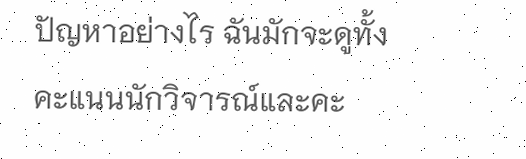ปัญหาอย่างไร ฉันมักจะดูทั้งคะแนนนักวิจารณ์และคะ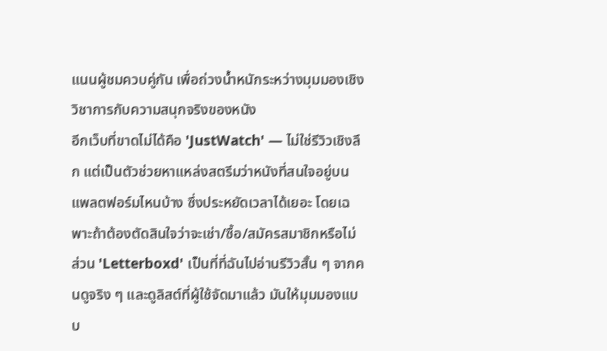แนนผู้ชมควบคู่กัน เพื่อถ่วงน้ำหนักระหว่างมุมมองเชิงวิชาการกับความสนุกจริงของหนัง
อีกเว็บที่ขาดไม่ได้คือ 'JustWatch' — ไม่ใช่รีวิวเชิงลึก แต่เป็นตัวช่วยหาแหล่งสตรีมว่าหนังที่สนใจอยู่บนแพลตฟอร์มไหนบ้าง ซึ่งประหยัดเวลาได้เยอะ โดยเฉพาะถ้าต้องตัดสินใจว่าจะเช่า/ซื้อ/สมัครสมาชิกหรือไม่ ส่วน 'Letterboxd' เป็นที่ที่ฉันไปอ่านรีวิวสั้น ๆ จากคนดูจริง ๆ และดูลิสต์ที่ผู้ใช้จัดมาแล้ว มันให้มุมมองแบบ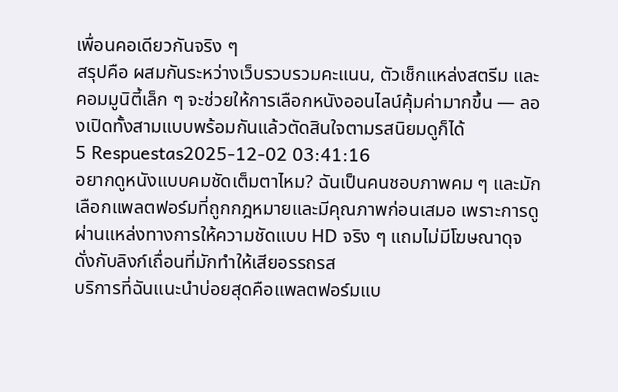เพื่อนคอเดียวกันจริง ๆ
สรุปคือ ผสมกันระหว่างเว็บรวบรวมคะแนน, ตัวเช็กแหล่งสตรีม และคอมมูนิตี้เล็ก ๆ จะช่วยให้การเลือกหนังออนไลน์คุ้มค่ามากขึ้น — ลองเปิดทั้งสามแบบพร้อมกันแล้วตัดสินใจตามรสนิยมดูก็ได้
5 Respuestas2025-12-02 03:41:16
อยากดูหนังแบบคมชัดเต็มตาไหม? ฉันเป็นคนชอบภาพคม ๆ และมักเลือกแพลตฟอร์มที่ถูกกฎหมายและมีคุณภาพก่อนเสมอ เพราะการดูผ่านแหล่งทางการให้ความชัดแบบ HD จริง ๆ แถมไม่มีโฆษณาดุจดั่งกับลิงก์เถื่อนที่มักทำให้เสียอรรถรส
บริการที่ฉันแนะนำบ่อยสุดคือแพลตฟอร์มแบ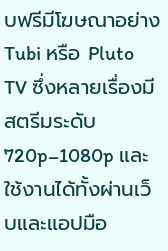บฟรีมีโฆษณาอย่าง Tubi หรือ Pluto TV ซึ่งหลายเรื่องมีสตรีมระดับ 720p–1080p และใช้งานได้ทั้งผ่านเว็บและแอปมือ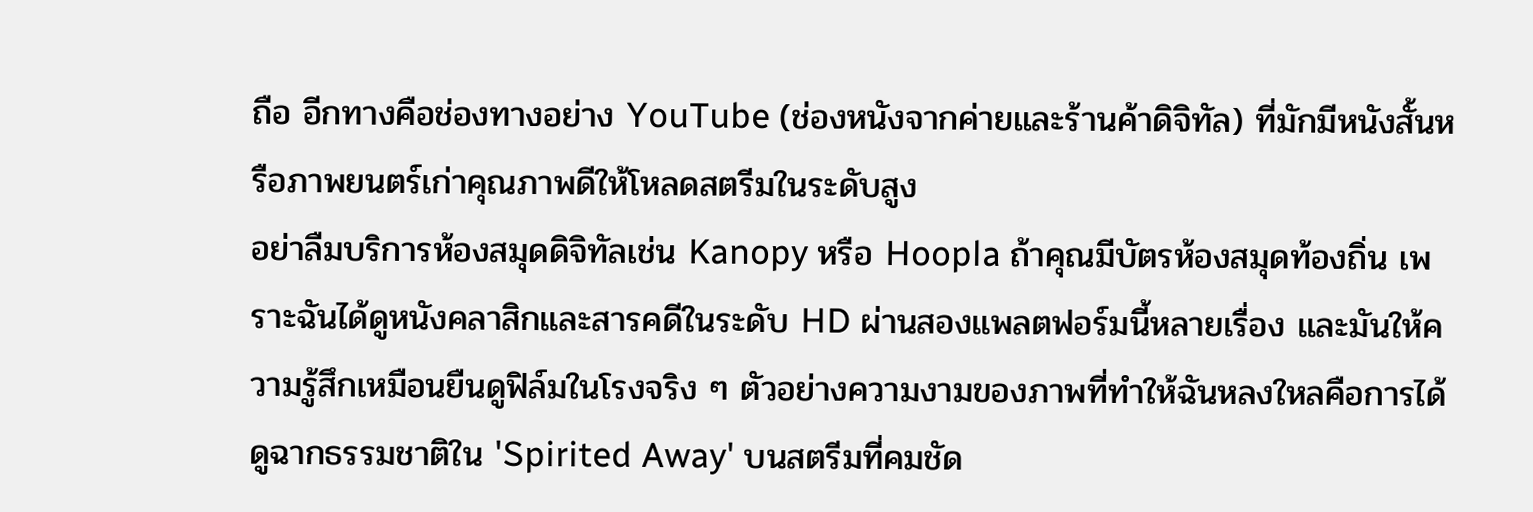ถือ อีกทางคือช่องทางอย่าง YouTube (ช่องหนังจากค่ายและร้านค้าดิจิทัล) ที่มักมีหนังสั้นหรือภาพยนตร์เก่าคุณภาพดีให้โหลดสตรีมในระดับสูง
อย่าลืมบริการห้องสมุดดิจิทัลเช่น Kanopy หรือ Hoopla ถ้าคุณมีบัตรห้องสมุดท้องถิ่น เพราะฉันได้ดูหนังคลาสิกและสารคดีในระดับ HD ผ่านสองแพลตฟอร์มนี้หลายเรื่อง และมันให้ความรู้สึกเหมือนยืนดูฟิล์มในโรงจริง ๆ ตัวอย่างความงามของภาพที่ทำให้ฉันหลงใหลคือการได้ดูฉากธรรมชาติใน 'Spirited Away' บนสตรีมที่คมชัด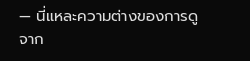— นี่แหละความต่างของการดูจาก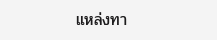แหล่งทา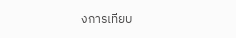งการเทียบ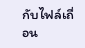กับไฟล์เถื่อน